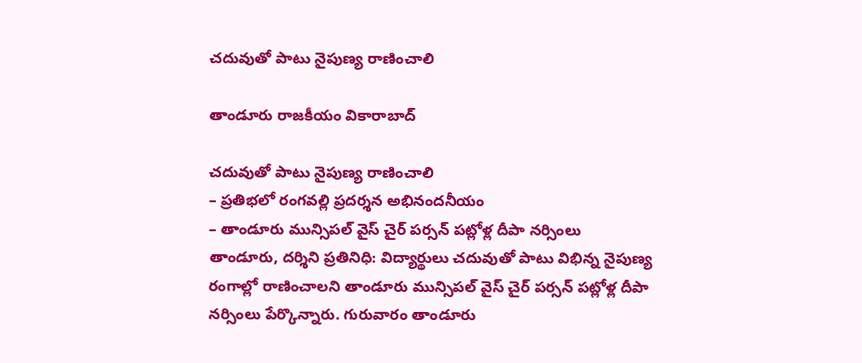చ‌దువుతో పాటు నైపుణ్య రాణించాలి

తాండూరు రాజకీయం వికారాబాద్

చ‌దువుతో పాటు నైపుణ్య రాణించాలి
– ప్ర‌తిభ‌లో రంగ‌వ‌ల్లి ప్ర‌ద‌ర్శ‌న అభినంద‌నీయం
– తాండూరు మున్సిప‌ల్ వైస్ చైర్ ప‌ర్స‌న్ ప‌ట్లోళ్ల దీపా న‌ర్సింలు
తాండూరు, ద‌ర్శిని ప్ర‌తినిధి: విద్యార్థులు చ‌దువుతో పాటు విభిన్న నైపుణ్య రంగాల్లో రాణించాల‌ని తాండూరు మున్సిప‌ల్ వైస్ చైర్ ప‌ర్స‌న్ ప‌ట్లోళ్ల దీపా న‌ర్సింలు పేర్కొన్నారు. గురువారం తాండూరు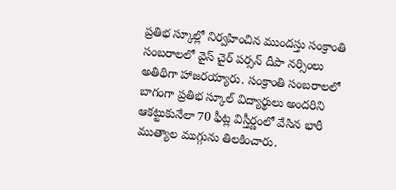ప్రతిభ స్కూల్లో నిర్వ‌హించిన ముంద‌స్తు సంక్రాంతి సంబరాలలో వైస్ చైర్ ప‌ర్స‌న్ దీపా న‌ర్సింలు అతిథిగా హాజ‌ర‌య్యారు. సంక్రాంతి సంబ‌రాల‌లో బాగంగా ప్రతిభ స్కూల్ విద్యార్థులు అందరిని ఆకట్టుకునేలా 70 ఫీట్ల విస్తీర్ణంలో వేసిన భారీ ముత్యాల ముగ్గును తిల‌కించారు.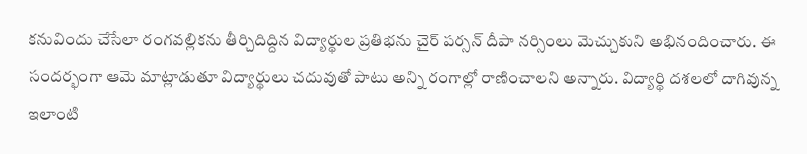క‌నువిందు చేసేలా రంగ‌వ‌ల్లికను తీర్చిదిద్దిన విద్యార్థుల ప్ర‌తిభ‌ను చైర్ ప‌ర్స‌న్ దీపా న‌ర్సింలు మెచ్చుకుని అభినందించారు. ఈ సంద‌ర్భంగా ఆమె మాట్లాడుతూ విద్యార్థులు చదువుతో పాటు అన్ని రంగాల్లో రాణించాలని అన్నారు. విద్యార్థి ద‌శ‌ల‌లో దాగివున్న ఇలాంటి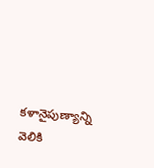కళానైపుణ్యాన్ని వెలికి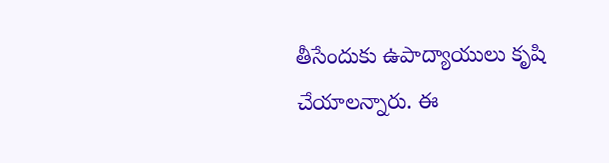తీసేందుకు ఉపాద్యాయులు కృషి చేయాల‌న్నారు. ఈ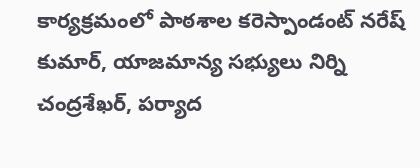కార్యక్రమంలో పాఠశాల కరెస్పాండంట్ నరేష్ కుమార్, యాజమాన్య సభ్యులు నిర్ని చంద్రశేఖర్, పర్యాద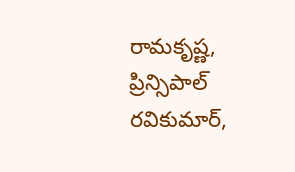రామకృష్ణ, ప్రిన్సిపాల్ రవికుమార్,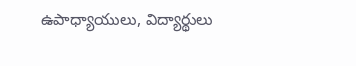ఉపాధ్యాయులు, విద్యార్థులు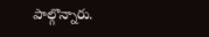పాల్గొన్నారు.